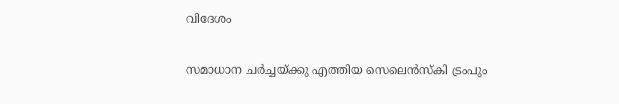വിദേശം

സമാധാന ചര്‍ച്ചയ്ക്കു എത്തിയ സെലെന്‍സ്‌കി ട്രംപും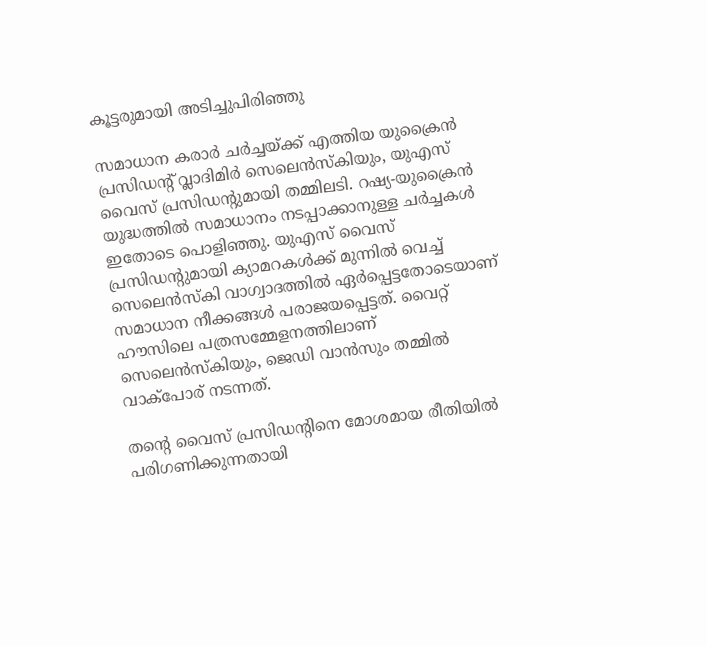കൂട്ടരുമായി അടിച്ചുപിരിഞ്ഞു

സമാധാന കരാര്‍ ചര്‍ച്ചയ്ക്ക് എത്തിയ യുക്രൈന്‍ പ്രസിഡന്റ് വ്ലാദിമിര്‍ സെലെന്‍സ്‌കിയും, യുഎസ് വൈസ് പ്രസിഡന്റുമായി തമ്മിലടി. റഷ്യ-യുക്രൈന്‍ യുദ്ധത്തില്‍ സമാധാനം നടപ്പാക്കാനുള്ള ചര്‍ച്ചകള്‍ ഇതോടെ പൊളിഞ്ഞു. യുഎസ് വൈസ് പ്രസിഡന്റുമായി ക്യാമറകള്‍ക്ക് മുന്നില്‍ വെച്ച് സെലെന്‍സ്‌കി വാഗ്വാദത്തില്‍ ഏര്‍പ്പെട്ടതോടെയാണ് സമാധാന നീക്കങ്ങള്‍ പരാജയപ്പെട്ടത്. വൈറ്റ് ഹൗസിലെ പത്രസമ്മേളനത്തിലാണ് സെലെന്‍സ്‌കിയും, ജെഡി വാന്‍സും തമ്മില്‍ വാക്‌പോര് നടന്നത്.

തന്റെ വൈസ് പ്രസിഡന്റിനെ മോശമായ രീതിയില്‍ പരിഗണിക്കുന്നതായി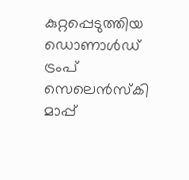കുറ്റപ്പെടുത്തിയ ഡൊണാള്‍ഡ് ട്രംപ് സെലെന്‍സ്‌കി മാപ്പ്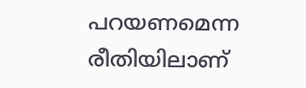പറയണമെന്ന രീതിയിലാണ്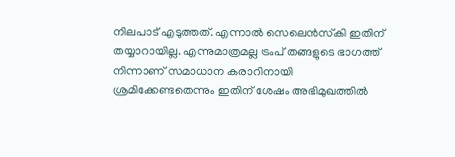നിലപാട് എടുത്തത്. എന്നാല്‍ സെലെന്‍സ്‌കി ഇതിന് തയ്യാറായില്ല. എന്നുമാത്രമല്ല ട്രംപ് തങ്ങളുടെ ഭാഗത്ത് നിന്നാണ് സമാധാന കരാറിനായി ശ്രമിക്കേണ്ടതെന്നും ഇതിന് ശേഷം അഭിമുഖത്തില്‍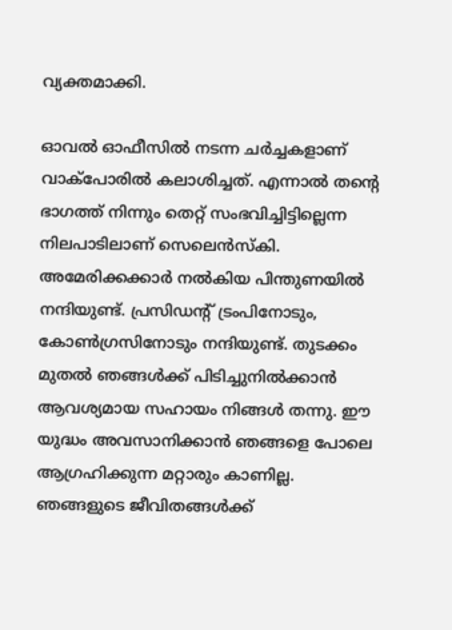വ്യക്തമാക്കി.

ഓവല്‍ ഓഫീസില്‍ നടന്ന ചര്‍ച്ചകളാണ് വാക്‌പോരില്‍ കലാശിച്ചത്. എന്നാല്‍ തന്റെ ഭാഗത്ത് നിന്നും തെറ്റ് സംഭവിച്ചിട്ടില്ലെന്ന നിലപാടിലാണ് സെലെന്‍സ്‌കി. അമേരിക്കക്കാര്‍ നല്‍കിയ പിന്തുണയില്‍ നന്ദിയുണ്ട്. പ്രസിഡന്റ് ട്രംപിനോടും, കോണ്‍ഗ്രസിനോടും നന്ദിയുണ്ട്. തുടക്കം മുതല്‍ ഞങ്ങള്‍ക്ക് പിടിച്ചുനില്‍ക്കാന്‍ ആവശ്യമായ സഹായം നിങ്ങള്‍ തന്നു. ഈ യുദ്ധം അവസാനിക്കാന്‍ ഞങ്ങളെ പോലെ ആഗ്രഹിക്കുന്ന മറ്റാരും കാണില്ല. ഞങ്ങളുടെ ജീവിതങ്ങള്‍ക്ക്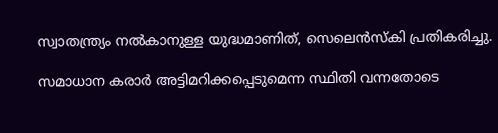സ്വാതന്ത്ര്യം നല്‍കാനുള്ള യുദ്ധമാണിത്, സെലെന്‍സ്‌കി പ്രതികരിച്ചു.

സമാധാന കരാര്‍ അട്ടിമറിക്കപ്പെടുമെന്ന സ്ഥിതി വന്നതോടെ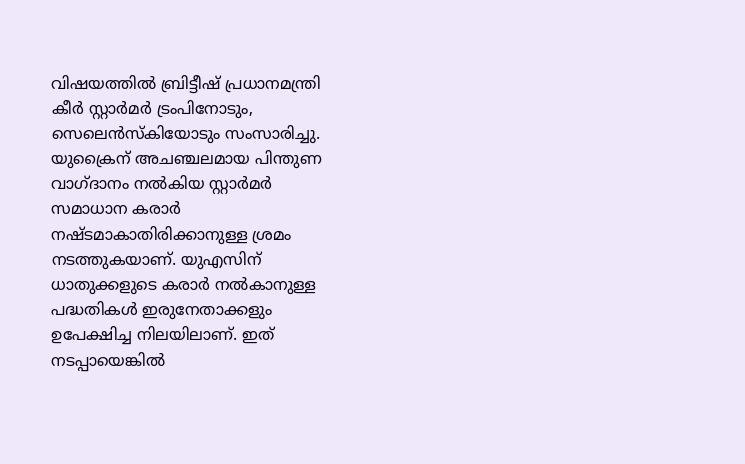വിഷയത്തില്‍ ബ്രിട്ടീഷ് പ്രധാനമന്ത്രി കീര്‍ സ്റ്റാര്‍മര്‍ ട്രംപിനോടും, സെലെന്‍സ്‌കിയോടും സംസാരിച്ചു. യുക്രൈന് അചഞ്ചലമായ പിന്തുണ വാഗ്ദാനം നല്‍കിയ സ്റ്റാര്‍മര്‍ സമാധാന കരാര്‍ നഷ്ടമാകാതിരിക്കാനുള്ള ശ്രമം നടത്തുകയാണ്. യുഎസിന് ധാതുക്കളുടെ കരാര്‍ നല്‍കാനുള്ള പദ്ധതികള്‍ ഇരുനേതാക്കളും ഉപേക്ഷിച്ച നിലയിലാണ്. ഇത് നടപ്പായെങ്കില്‍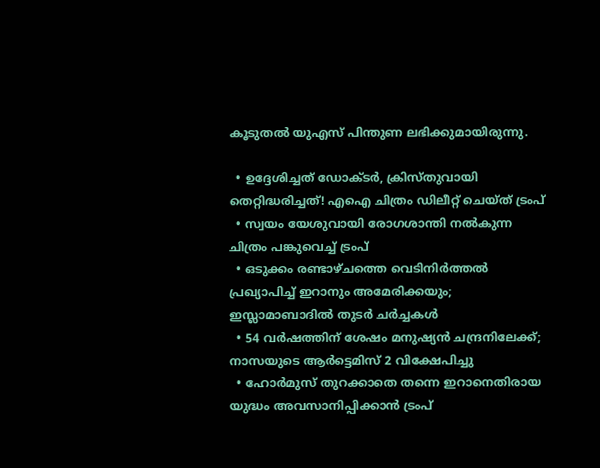കൂടുതല്‍ യുഎസ് പിന്തുണ ലഭിക്കുമായിരുന്നു.

  • ഉദ്ദേശിച്ചത് ഡോക്ടര്‍, ക്രിസ്തുവായി തെറ്റിദ്ധരിച്ചത്! എഐ ചിത്രം ഡിലീറ്റ് ചെയ്ത് ട്രംപ്
  • സ്വയം യേശുവായി രോഗശാന്തി നല്‍കുന്ന ചിത്രം പങ്കുവെച്ച് ട്രംപ്
  • ഒടുക്കം രണ്ടാഴ്ചത്തെ വെടിനിര്‍ത്തല്‍ പ്രഖ്യാപിച്ച് ഇറാനും അമേരിക്കയും; ഇസ്ലാമാബാദില്‍ തുടര്‍ ചര്‍ച്ചകള്‍
  • 54 വര്‍ഷത്തിന് ശേഷം മനുഷ്യന്‍ ചന്ദ്രനിലേക്ക്; നാസയുടെ ആര്‍ട്ടെമിസ് 2 വിക്ഷേപിച്ചു
  • ഹോര്‍മുസ് തുറക്കാതെ തന്നെ ഇറാനെതിരായ യുദ്ധം അവസാനിപ്പിക്കാന്‍ ട്രംപ്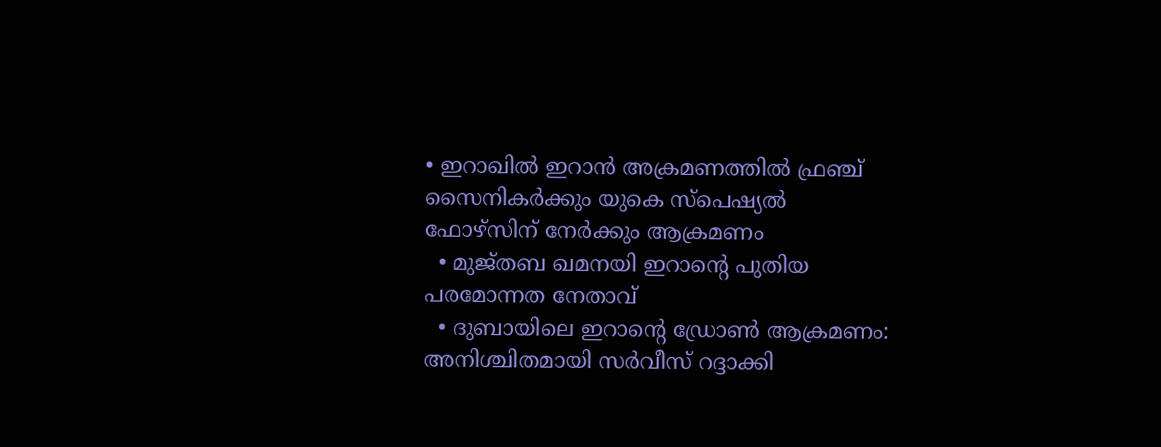• ഇറാഖില്‍ ഇറാന്‍ അക്രമണത്തില്‍ ഫ്രഞ്ച് സൈനികര്‍ക്കും യുകെ സ്‌പെഷ്യല്‍ ഫോഴ്‌സിന് നേര്‍ക്കും ആക്രമണം
  • മുജ്തബ ഖമനയി ഇറാന്റെ പുതിയ പരമോന്നത നേതാവ്
  • ദുബായിലെ ഇറാന്റെ ഡ്രോണ്‍ ആക്രമണം: അനിശ്ചിതമായി സര്‍വീസ് റദ്ദാക്കി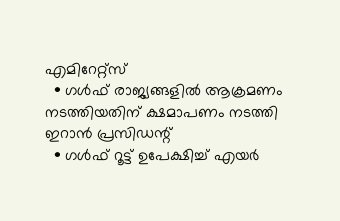എമിറേറ്റ്സ്
  • ഗള്‍ഫ് രാജ്യങ്ങളില്‍ ആക്രമണം നടത്തിയതിന് ക്ഷമാപണം നടത്തി ഇറാന്‍ പ്രസിഡന്റ്
  • ഗള്‍ഫ് റൂട്ട് ഉപേക്ഷിച്ച് എയര്‍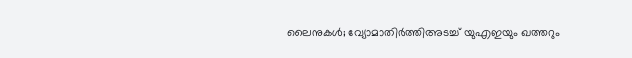ലൈനുകള്‍; വ്യോമാതിര്‍ത്തിഅടച്ച് യുഎഇയും ഖത്തറും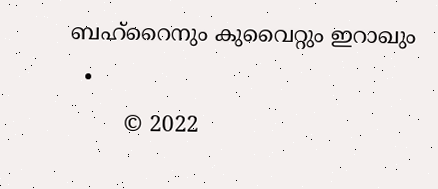ബഹ്റൈനും കുവൈറ്റും ഇറാഖും
  •
        © 2022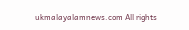ukmalayalamnews.com All rights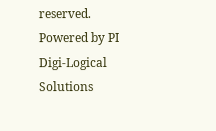reserved. Powered by PI Digi-Logical Solutions